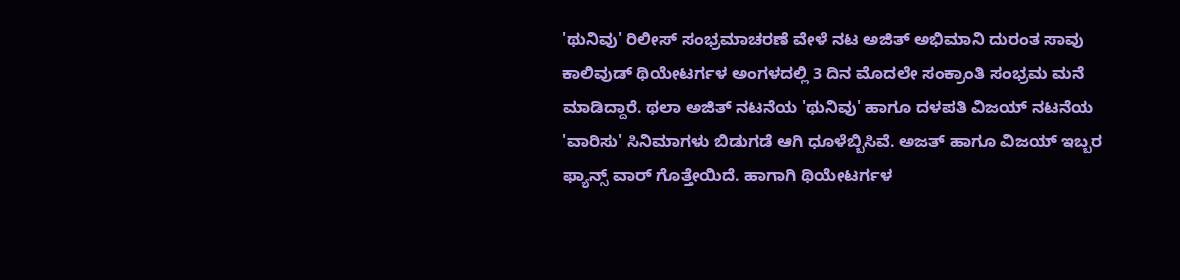'ಥುನಿವು' ರಿಲೀಸ್ ಸಂಭ್ರಮಾಚರಣೆ ವೇಳೆ ನಟ ಅಜಿತ್ ಅಭಿಮಾನಿ ದುರಂತ ಸಾವು
ಕಾಲಿವುಡ್ ಥಿಯೇಟರ್ಗಳ ಅಂಗಳದಲ್ಲಿ 3 ದಿನ ಮೊದಲೇ ಸಂಕ್ರಾಂತಿ ಸಂಭ್ರಮ ಮನೆ ಮಾಡಿದ್ದಾರೆ. ಥಲಾ ಅಜಿತ್ ನಟನೆಯ 'ಥುನಿವು' ಹಾಗೂ ದಳಪತಿ ವಿಜಯ್ ನಟನೆಯ 'ವಾರಿಸು' ಸಿನಿಮಾಗಳು ಬಿಡುಗಡೆ ಆಗಿ ಧೂಳೆಬ್ಬಿಸಿವೆ. ಅಜತ್ ಹಾಗೂ ವಿಜಯ್ ಇಬ್ಬರ ಫ್ಯಾನ್ಸ್ ವಾರ್ ಗೊತ್ತೇಯಿದೆ. ಹಾಗಾಗಿ ಥಿಯೇಟರ್ಗಳ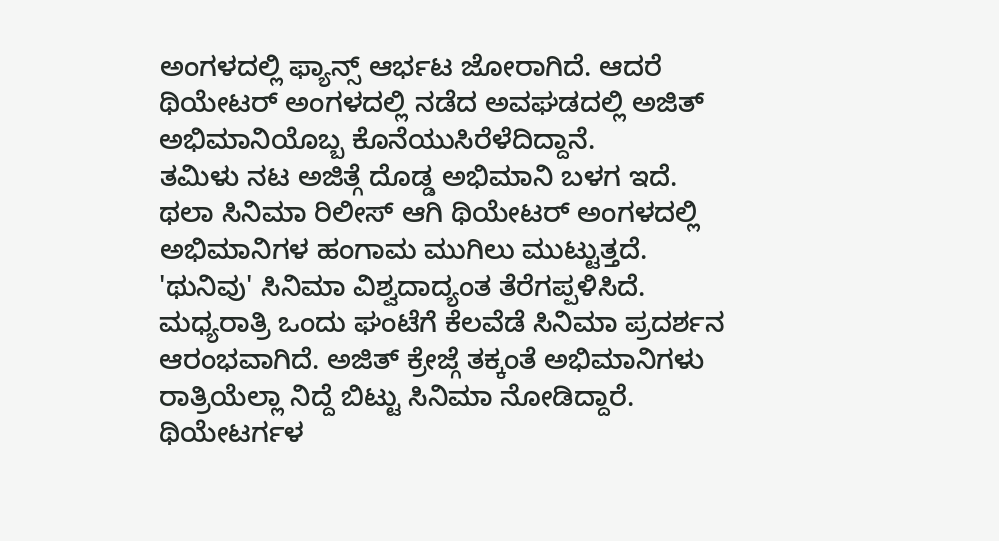ಅಂಗಳದಲ್ಲಿ ಫ್ಯಾನ್ಸ್ ಆರ್ಭಟ ಜೋರಾಗಿದೆ. ಆದರೆ ಥಿಯೇಟರ್ ಅಂಗಳದಲ್ಲಿ ನಡೆದ ಅವಘಡದಲ್ಲಿ ಅಜಿತ್ ಅಭಿಮಾನಿಯೊಬ್ಬ ಕೊನೆಯುಸಿರೆಳೆದಿದ್ದಾನೆ.
ತಮಿಳು ನಟ ಅಜಿತ್ಗೆ ದೊಡ್ಡ ಅಭಿಮಾನಿ ಬಳಗ ಇದೆ. ಥಲಾ ಸಿನಿಮಾ ರಿಲೀಸ್ ಆಗಿ ಥಿಯೇಟರ್ ಅಂಗಳದಲ್ಲಿ ಅಭಿಮಾನಿಗಳ ಹಂಗಾಮ ಮುಗಿಲು ಮುಟ್ಟುತ್ತದೆ. 'ಥುನಿವು' ಸಿನಿಮಾ ವಿಶ್ವದಾದ್ಯಂತ ತೆರೆಗಪ್ಪಳಿಸಿದೆ. ಮಧ್ಯರಾತ್ರಿ ಒಂದು ಘಂಟೆಗೆ ಕೆಲವೆಡೆ ಸಿನಿಮಾ ಪ್ರದರ್ಶನ ಆರಂಭವಾಗಿದೆ. ಅಜಿತ್ ಕ್ರೇಜ್ಗೆ ತಕ್ಕಂತೆ ಅಭಿಮಾನಿಗಳು ರಾತ್ರಿಯೆಲ್ಲಾ ನಿದ್ದೆ ಬಿಟ್ಟು ಸಿನಿಮಾ ನೋಡಿದ್ದಾರೆ. ಥಿಯೇಟರ್ಗಳ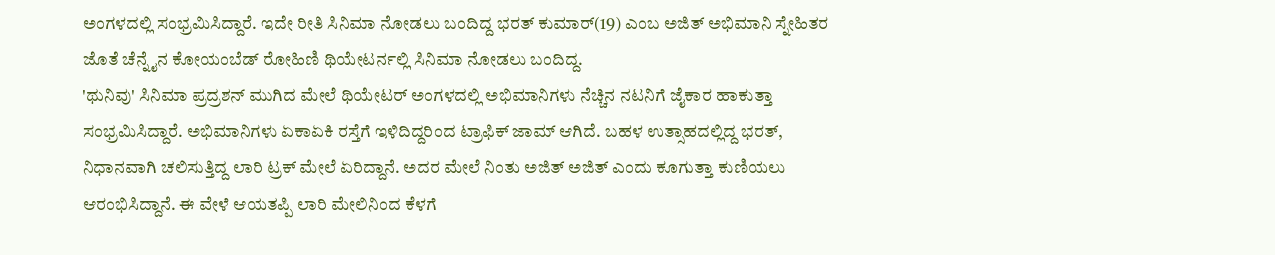ಅಂಗಳದಲ್ಲಿ ಸಂಭ್ರಮಿಸಿದ್ದಾರೆ. ಇದೇ ರೀತಿ ಸಿನಿಮಾ ನೋಡಲು ಬಂದಿದ್ದ ಭರತ್ ಕುಮಾರ್(19) ಎಂಬ ಅಜಿತ್ ಅಭಿಮಾನಿ ಸ್ನೇಹಿತರ ಜೊತೆ ಚೆನ್ನೈನ ಕೋಯಂಬೆಡ್ ರೋಹಿಣಿ ಥಿಯೇಟರ್ನಲ್ಲಿ ಸಿನಿಮಾ ನೋಡಲು ಬಂದಿದ್ದ.
'ಥುನಿವು' ಸಿನಿಮಾ ಪ್ರದ್ರಶನ್ ಮುಗಿದ ಮೇಲೆ ಥಿಯೇಟರ್ ಅಂಗಳದಲ್ಲಿ ಅಭಿಮಾನಿಗಳು ನೆಚ್ಚಿನ ನಟನಿಗೆ ಜೈಕಾರ ಹಾಕುತ್ತಾ ಸಂಭ್ರಮಿಸಿದ್ದಾರೆ. ಅಭಿಮಾನಿಗಳು ಏಕಾಏಕಿ ರಸ್ತೆಗೆ ಇಳಿದಿದ್ದರಿಂದ ಟ್ರಾಫಿಕ್ ಜಾಮ್ ಆಗಿದೆ. ಬಹಳ ಉತ್ಸಾಹದಲ್ಲಿದ್ದ ಭರತ್, ನಿಧಾನವಾಗಿ ಚಲಿಸುತ್ತಿದ್ದ ಲಾರಿ ಟ್ರಕ್ ಮೇಲೆ ಏರಿದ್ದಾನೆ. ಅದರ ಮೇಲೆ ನಿಂತು ಅಜಿತ್ ಅಜಿತ್ ಎಂದು ಕೂಗುತ್ತಾ ಕುಣಿಯಲು ಆರಂಭಿಸಿದ್ದಾನೆ. ಈ ವೇಳೆ ಆಯತಪ್ಪಿ ಲಾರಿ ಮೇಲಿನಿಂದ ಕೆಳಗೆ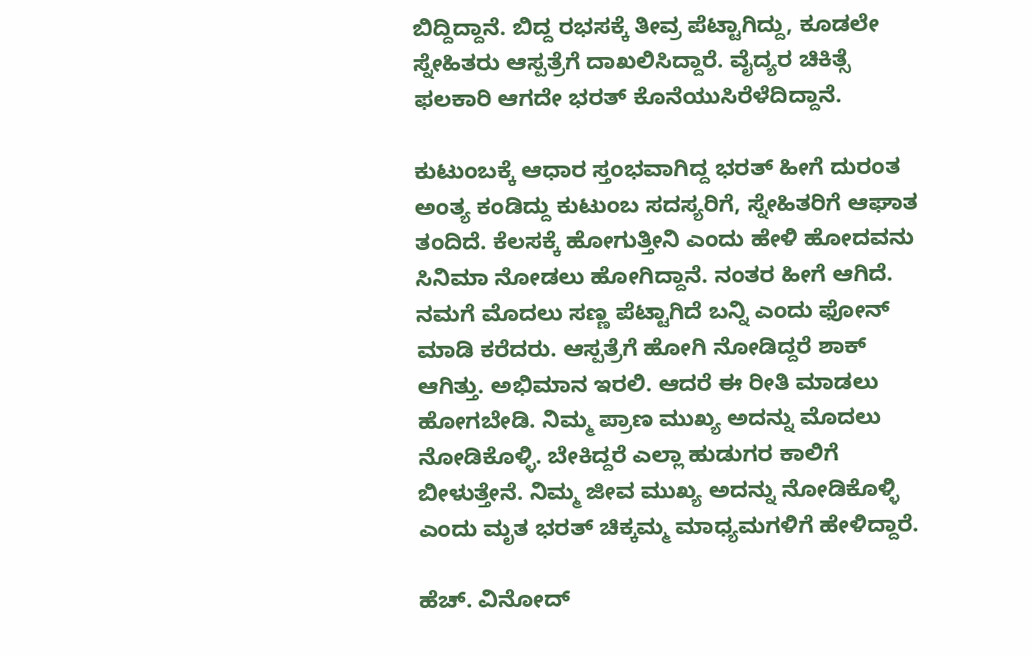ಬಿದ್ದಿದ್ದಾನೆ. ಬಿದ್ದ ರಭಸಕ್ಕೆ ತೀವ್ರ ಪೆಟ್ಟಾಗಿದ್ದು, ಕೂಡಲೇ ಸ್ನೇಹಿತರು ಆಸ್ಪತ್ರೆಗೆ ದಾಖಲಿಸಿದ್ದಾರೆ. ವೈದ್ಯರ ಚಿಕಿತ್ಸೆ ಫಲಕಾರಿ ಆಗದೇ ಭರತ್ ಕೊನೆಯುಸಿರೆಳೆದಿದ್ದಾನೆ.

ಕುಟುಂಬಕ್ಕೆ ಆಧಾರ ಸ್ತಂಭವಾಗಿದ್ದ ಭರತ್ ಹೀಗೆ ದುರಂತ ಅಂತ್ಯ ಕಂಡಿದ್ದು ಕುಟುಂಬ ಸದಸ್ಯರಿಗೆ, ಸ್ನೇಹಿತರಿಗೆ ಆಘಾತ ತಂದಿದೆ. ಕೆಲಸಕ್ಕೆ ಹೋಗುತ್ತೀನಿ ಎಂದು ಹೇಳಿ ಹೋದವನು ಸಿನಿಮಾ ನೋಡಲು ಹೋಗಿದ್ದಾನೆ. ನಂತರ ಹೀಗೆ ಆಗಿದೆ. ನಮಗೆ ಮೊದಲು ಸಣ್ಣ ಪೆಟ್ಟಾಗಿದೆ ಬನ್ನಿ ಎಂದು ಫೋನ್ ಮಾಡಿ ಕರೆದರು. ಆಸ್ಪತ್ರೆಗೆ ಹೋಗಿ ನೋಡಿದ್ದರೆ ಶಾಕ್ ಆಗಿತ್ತು. ಅಭಿಮಾನ ಇರಲಿ. ಆದರೆ ಈ ರೀತಿ ಮಾಡಲು ಹೋಗಬೇಡಿ. ನಿಮ್ಮ ಪ್ರಾಣ ಮುಖ್ಯ ಅದನ್ನು ಮೊದಲು ನೋಡಿಕೊಳ್ಳಿ. ಬೇಕಿದ್ದರೆ ಎಲ್ಲಾ ಹುಡುಗರ ಕಾಲಿಗೆ ಬೀಳುತ್ತೇನೆ. ನಿಮ್ಮ ಜೀವ ಮುಖ್ಯ ಅದನ್ನು ನೋಡಿಕೊಳ್ಳಿ ಎಂದು ಮೃತ ಭರತ್ ಚಿಕ್ಕಮ್ಮ ಮಾಧ್ಯಮಗಳಿಗೆ ಹೇಳಿದ್ದಾರೆ.

ಹೆಚ್. ವಿನೋದ್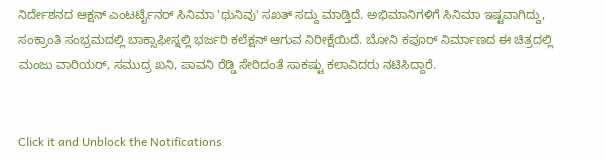ನಿರ್ದೇಶನದ ಆಕ್ಷನ್ ಎಂಟರ್ಟೈನರ್ ಸಿನಿಮಾ 'ಥುನಿವು' ಸಖತ್ ಸದ್ದು ಮಾಡ್ತಿದೆ. ಅಭಿಮಾನಿಗಳಿಗೆ ಸಿನಿಮಾ ಇಷ್ಟವಾಗಿದ್ದು, ಸಂಕ್ರಾಂತಿ ಸಂಭ್ರಮದಲ್ಲಿ ಬಾಕ್ಸಾಫೀಸ್ನಲ್ಲಿ ಭರ್ಜರಿ ಕಲೆಕ್ಷನ್ ಆಗುವ ನಿರೀಕ್ಷೆಯಿದೆ. ಬೋನಿ ಕಪೂರ್ ನಿರ್ಮಾಣದ ಈ ಚಿತ್ರದಲ್ಲಿ ಮಂಜು ವಾರಿಯರ್, ಸಮುದ್ರ ಖನಿ, ಪಾವನಿ ರೆಡ್ಡಿ ಸೇರಿದಂತೆ ಸಾಕಷ್ಟು ಕಲಾವಿದರು ನಟಿಸಿದ್ದಾರೆ.


Click it and Unblock the Notifications